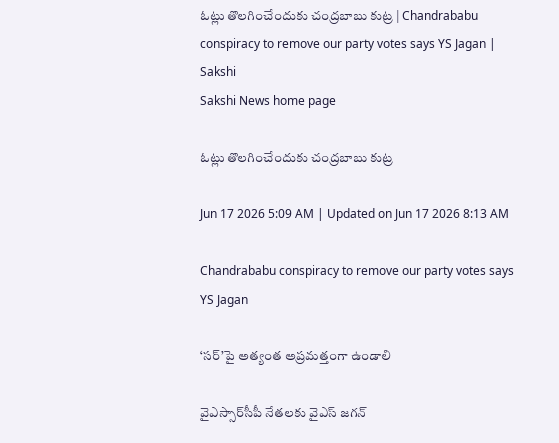ఓట్లు తొలగించేందుకు చంద్రబాబు కుట్ర | Chandrababu conspiracy to remove our party votes says YS Jagan | Sakshi
Sakshi News home page

ఓట్లు తొలగించేందుకు చంద్రబాబు కుట్ర

Jun 17 2026 5:09 AM | Updated on Jun 17 2026 8:13 AM

Chandrababu conspiracy to remove our party votes says YS Jagan

‘సర్‌’పై అత్యంత అప్రమత్తంగా ఉండాలి

వైఎస్సార్‌సీపీ నేతలకు వైఎస్‌ జగన్‌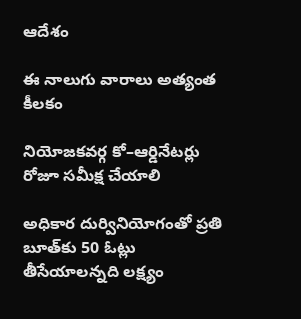ఆదేశం

ఈ నాలుగు వారాలు అత్యంత కీలకం

నియోజకవర్గ కో–ఆర్డినేటర్లు రోజూ సమీక్ష చేయాలి

అధికార దుర్వినియోగంతో ప్రతి బూత్‌కు 50 ఓట్లు తీసేయాలన్నది లక్ష్యం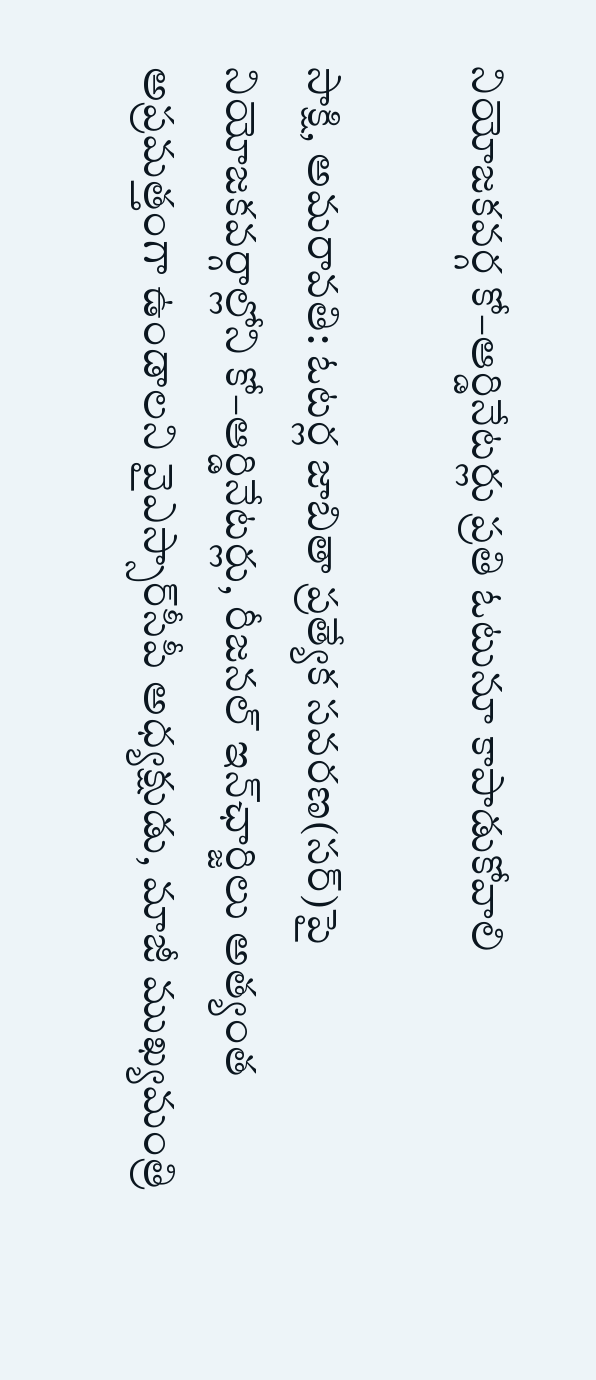నియోజకవర్గ కో–ఆర్డినేటర్లు ప్రతి ఓటునూ కాపాడుకోవాలి

సాక్షి, అమరావతి: ఓటర్ల జాబితా ప్రత్యేక సవరణ(సర్‌)పై నియోజకవర్గాల్లోని కో–ఆర్డినేటర్లు, రీజనల్‌ ఇన్‌ఛార్జిలు అత్యంత అప్రమత్తంగా ఉండాలని వైఎస్సార్‌సీపీ అధ్యక్షుడు, మాజీ ముఖ్యమంత్రి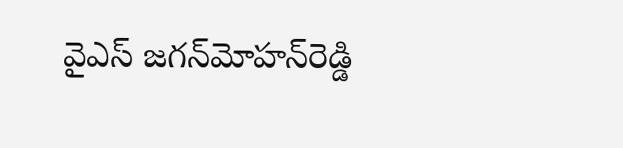వైఎస్‌ జగన్‌మోహన్‌రెడ్డి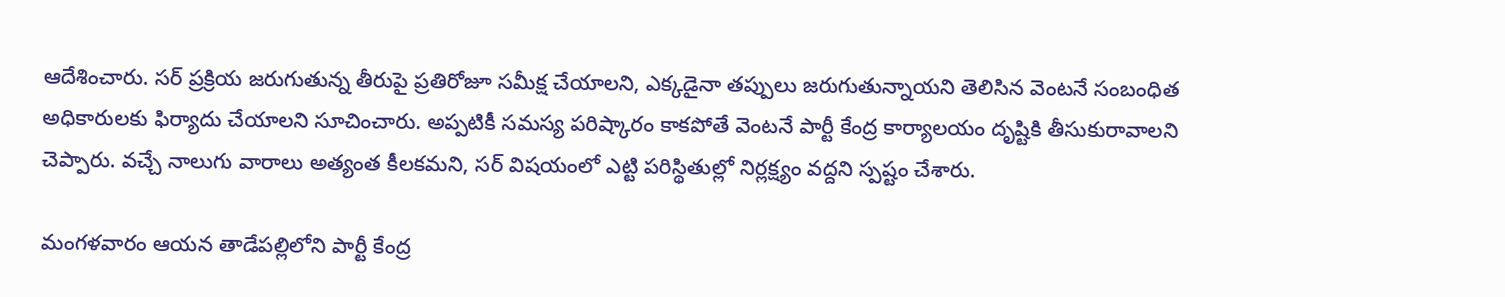ఆదేశించారు. సర్‌ ప్రక్రియ జరుగుతున్న తీరుపై ప్రతిరోజూ సమీక్ష చేయాలని, ఎక్కడైనా తప్పులు జరుగుతున్నాయని తెలిసిన వెంటనే సంబంధిత అధికారులకు ఫిర్యాదు చేయాలని సూచించారు. అప్పటికీ సమస్య పరిష్కారం కాకపోతే వెంటనే పార్టీ కేంద్ర కార్యాలయం దృష్టికి తీసుకురావాలని చెప్పారు. వచ్చే నాలుగు వారాలు అత్యంత కీలకమని, సర్‌ విషయంలో ఎట్టి పరిస్థితుల్లో నిర్లక్ష్యం వద్దని స్పష్టం చేశారు.

మంగళవారం ఆయన తాడేపల్లిలోని పార్టీ కేంద్ర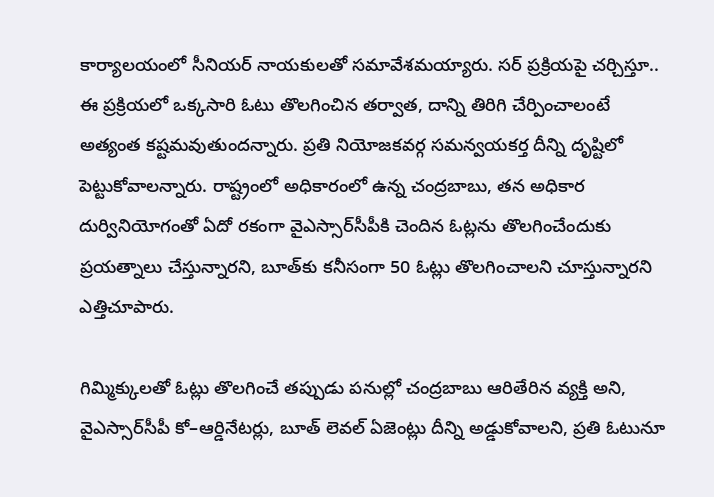కార్యాలయంలో సీనియర్‌ నాయకులతో సమావేశమయ్యారు. సర్‌ ప్రక్రియపై చర్చిస్తూ.. ఈ ప్రక్రియలో ఒక్కసారి ఓటు తొలగించిన తర్వాత, దాన్ని తిరిగి చేర్పించాలంటే అత్యంత కష్టమవుతుందన్నారు. ప్రతి నియోజకవర్గ సమన్వయకర్త దీన్ని దృష్టిలో పెట్టుకోవాలన్నారు. రాష్ట్రంలో అధికారంలో ఉన్న చంద్రబాబు, తన అధికార దుర్వినియోగంతో ఏదో రకంగా వైఎస్సార్‌సీపీకి చెందిన ఓట్లను తొలగించేందుకు ప్రయత్నాలు చేస్తున్నారని, బూత్‌కు కనీసంగా 50 ఓట్లు తొలగించాలని చూస్తున్నారని ఎత్తిచూపారు.

గిమ్మిక్కులతో ఓట్లు తొలగించే తప్పుడు పనుల్లో చంద్రబాబు ఆరితేరిన వ్యక్తి అని, వైఎస్సార్‌సీపీ కో–ఆర్డినేటర్లు, బూత్‌ లెవల్‌ ఏజెంట్లు దీన్ని అడ్డుకోవాలని, ప్రతి ఓటునూ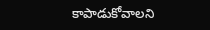కాపాడుకోవాలని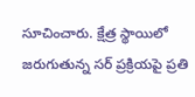సూచించారు. క్షేత్ర స్థాయిలో జరుగుతున్న సర్‌ ప్రక్రియపై ప్రతి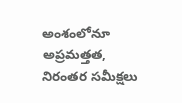అంశంలోనూ అప్రమత్తత, నిరంతర సమీక్షలు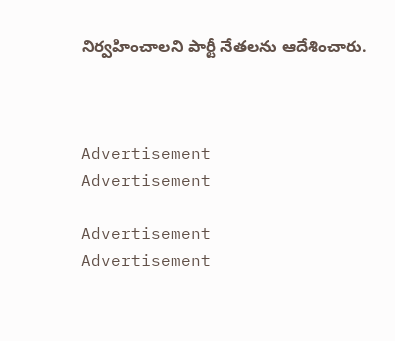నిర్వహించాలని పార్టీ నేతలను ఆదేశించారు.



Advertisement
Advertisement

Advertisement
Advertisement